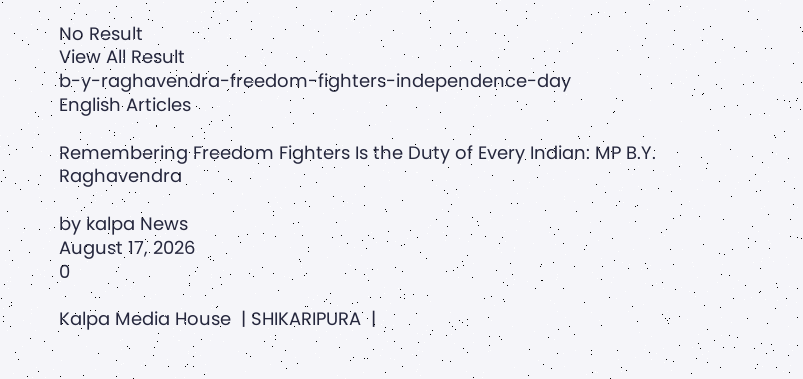No Result
View All Result
b-y-raghavendra-freedom-fighters-independence-day
English Articles

Remembering Freedom Fighters Is the Duty of Every Indian: MP B.Y. Raghavendra

by kalpa News
August 17, 2026
0

Kalpa Media House  | SHIKARIPURA  |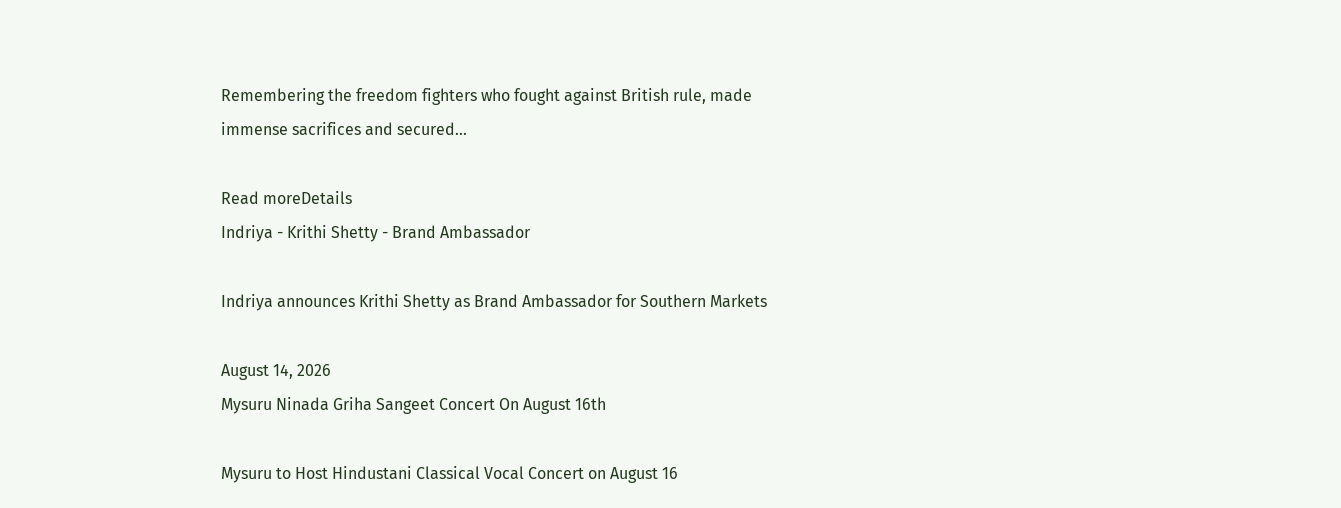Remembering the freedom fighters who fought against British rule, made immense sacrifices and secured...

Read moreDetails
Indriya - Krithi Shetty - Brand Ambassador

Indriya announces Krithi Shetty as Brand Ambassador for Southern Markets

August 14, 2026
Mysuru Ninada Griha Sangeet Concert On August 16th

Mysuru to Host Hindustani Classical Vocal Concert on August 16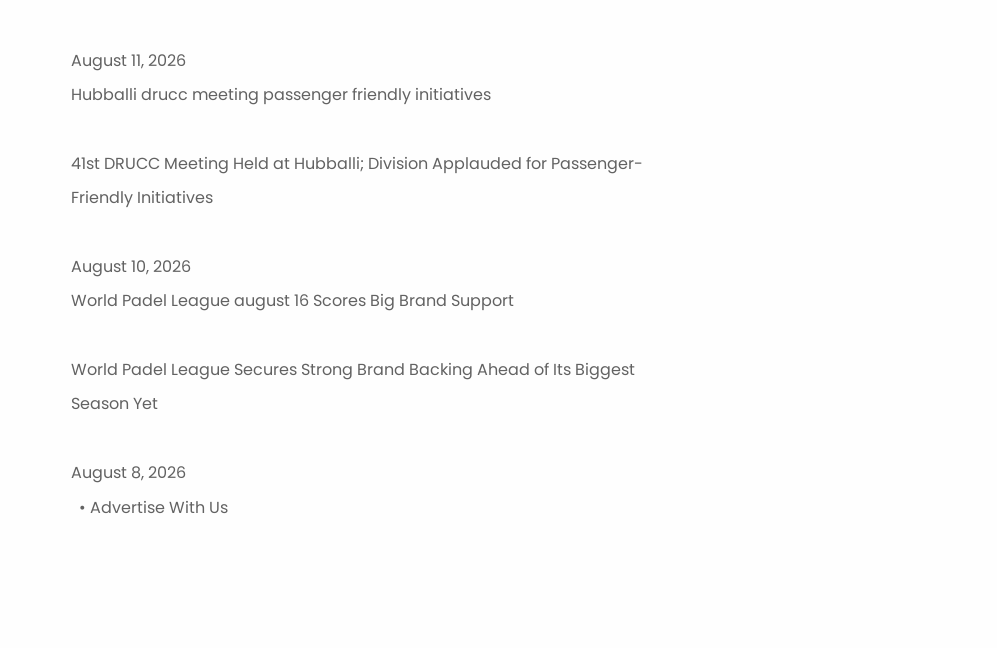August 11, 2026
Hubballi drucc meeting passenger friendly initiatives

41st DRUCC Meeting Held at Hubballi; Division Applauded for Passenger-Friendly Initiatives

August 10, 2026
World Padel League august 16 Scores Big Brand Support

World Padel League Secures Strong Brand Backing Ahead of Its Biggest Season Yet

August 8, 2026
  • Advertise With Us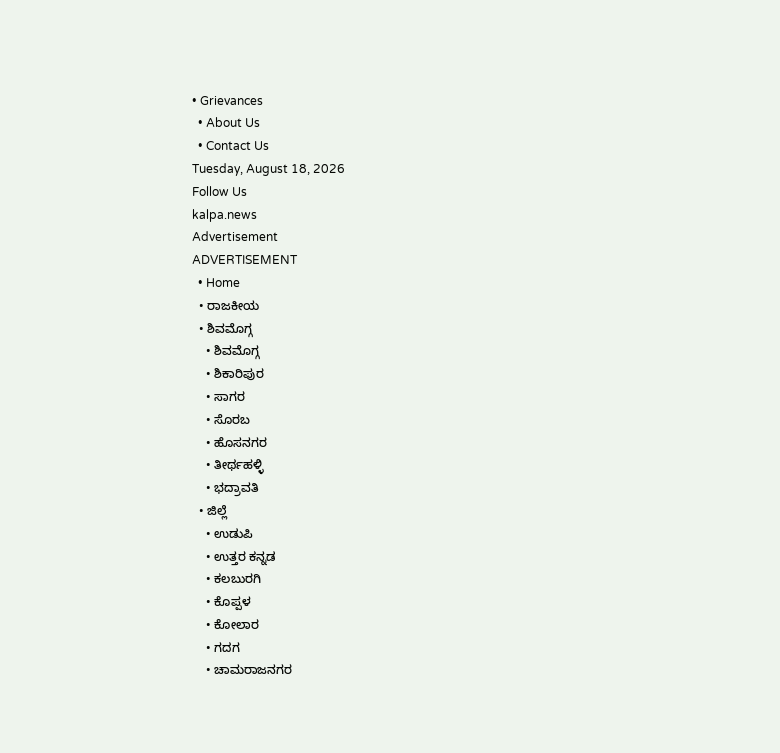• Grievances
  • About Us
  • Contact Us
Tuesday, August 18, 2026
Follow Us
kalpa.news
Advertisement
ADVERTISEMENT
  • Home
  • ರಾಜಕೀಯ
  • ಶಿವಮೊಗ್ಗ
    • ಶಿವಮೊಗ್ಗ
    • ಶಿಕಾರಿಪುರ
    • ಸಾಗರ
    • ಸೊರಬ
    • ಹೊಸನಗರ
    • ತೀರ್ಥಹಳ್ಳಿ
    • ಭದ್ರಾವತಿ
  • ಜಿಲ್ಲೆ
    • ಉಡುಪಿ
    • ಉತ್ತರ ಕನ್ನಡ
    • ಕಲಬುರಗಿ
    • ಕೊಪ್ಪಳ
    • ಕೋಲಾರ
    • ಗದಗ
    • ಚಾಮರಾಜನಗರ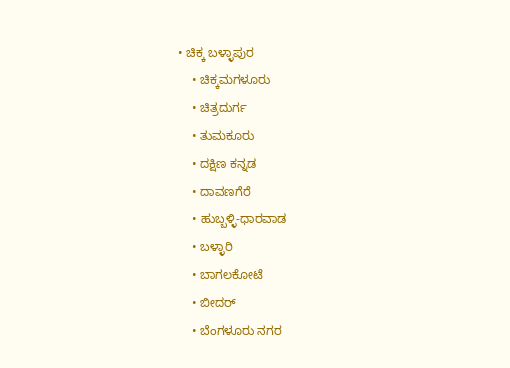• ಚಿಕ್ಕ ಬಳ್ಳಾಪುರ
    • ಚಿಕ್ಕಮಗಳೂರು
    • ಚಿತ್ರದುರ್ಗ
    • ತುಮಕೂರು
    • ದಕ್ಷಿಣ ಕನ್ನಡ
    • ದಾವಣಗೆರೆ
    • ಹುಬ್ಬಳ್ಳಿ-ಧಾರವಾಡ
    • ಬಳ್ಳಾರಿ
    • ಬಾಗಲಕೋಟೆ
    • ಬೀದರ್
    • ಬೆಂಗಳೂರು ನಗರ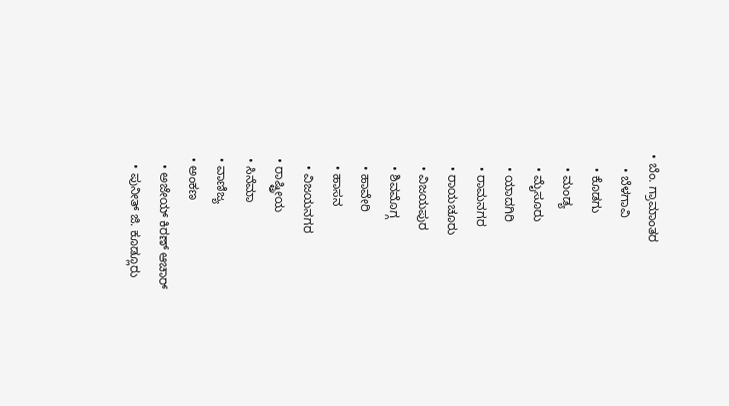• ಬೆಂ. ಗ್ರಾಮಾಂತರ
    • ಬೆಳಗಾವಿ
    • ಕೊಡಗು
    • ಮಂಡ್ಯ
    • ಮೈಸೂರು
    • ಯಾದಗಿರಿ
    • ರಾಮನಗರ
    • ರಾಯಚೂರು
    • ವಿಜಯಪುರ
    • ಶಿವಮೊಗ್ಗ
    • ಹಾವೇರಿ
    • ಹಾಸನ
    • ವಿಜಯನಗರ
  • ರಾಷ್ಟ್ರೀಯ
  • ಸಿನೆಮಾ
  • ವಾಣಿಜ್ಯ
  • ಅಂಕಣ
    • ಅಜೇಯ್ ಕಿರಣ್ ಆಚಾರ್
    • ಪುನೀತ್ ಜಿ. ಕೂಡ್ಲೂರು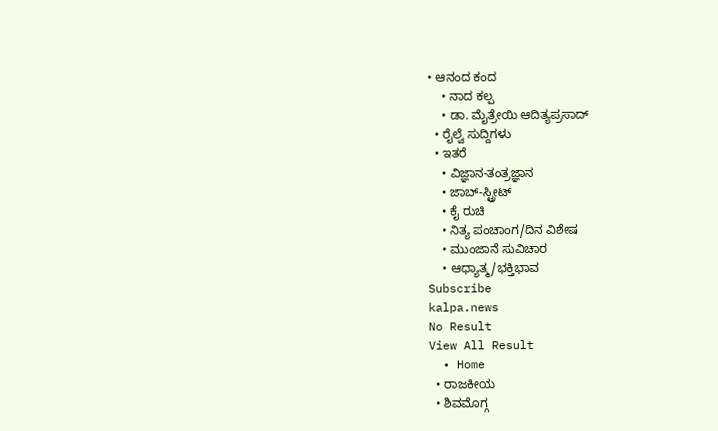• ಆನಂದ ಕಂದ
    • ನಾದ ಕಲ್ಪ
    • ಡಾ. ಮೈತ್ರೇಯಿ ಆದಿತ್ಯಪ್ರಸಾದ್
  • ರೈಲ್ವೆ ಸುದ್ದಿಗಳು
  • ಇತರೆ
    • ವಿಜ್ಞಾನ-ತಂತ್ರಜ್ಞಾನ
    • ಜಾಬ್-ಸ್ಟ್ರೀಟ್
    • ಕೈ ರುಚಿ
    • ನಿತ್ಯ ಪಂಚಾಂಗ/ದಿನ ವಿಶೇಷ
    • ಮುಂಜಾನೆ ಸುವಿಚಾರ
    • ಆಧ್ಯಾತ್ಮ/ಭಕ್ತಿಭಾವ
Subscribe
kalpa.news
No Result
View All Result
  • Home
  • ರಾಜಕೀಯ
  • ಶಿವಮೊಗ್ಗ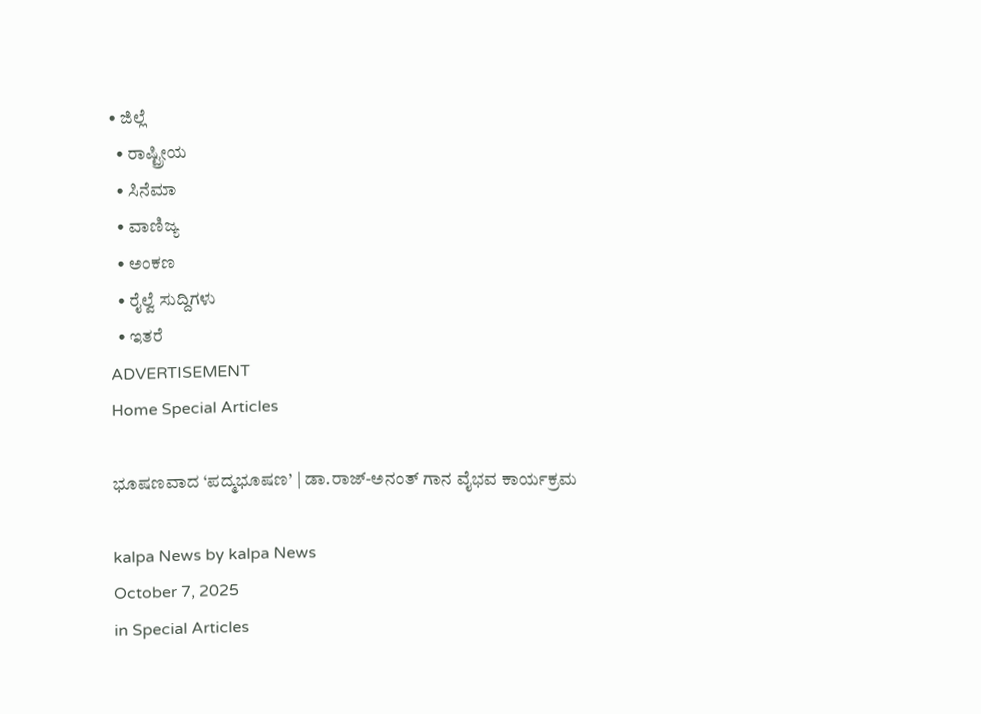• ಜಿಲ್ಲೆ
  • ರಾಷ್ಟ್ರೀಯ
  • ಸಿನೆಮಾ
  • ವಾಣಿಜ್ಯ
  • ಅಂಕಣ
  • ರೈಲ್ವೆ ಸುದ್ದಿಗಳು
  • ಇತರೆ
ADVERTISEMENT
Home Special Articles

ಭೂಷಣವಾದ ‘ಪದ್ಮಭೂಷಣ’ | ಡಾ.ರಾಜ್-ಅನಂತ್ ಗಾನ ವೈಭವ ಕಾರ್ಯಕ್ರಮ

kalpa News by kalpa News
October 7, 2025
in Special Articles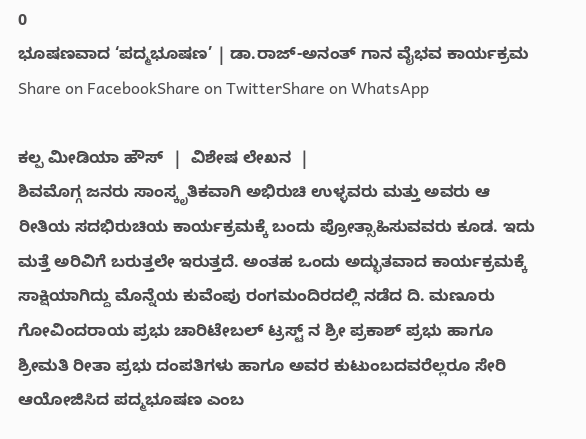0
ಭೂಷಣವಾದ ‘ಪದ್ಮಭೂಷಣ’ | ಡಾ.ರಾಜ್-ಅನಂತ್ ಗಾನ ವೈಭವ ಕಾರ್ಯಕ್ರಮ
Share on FacebookShare on TwitterShare on WhatsApp

ಕಲ್ಪ ಮೀಡಿಯಾ ಹೌಸ್  |  ವಿಶೇಷ ಲೇಖನ  |
ಶಿವಮೊಗ್ಗ ಜನರು ಸಾಂಸ್ಕೃತಿಕವಾಗಿ ಅಭಿರುಚಿ ಉಳ್ಳವರು ಮತ್ತು ಅವರು ಆ ರೀತಿಯ ಸದಭಿರುಚಿಯ ಕಾರ್ಯಕ್ರಮಕ್ಕೆ ಬಂದು ಪ್ರೋತ್ಸಾಹಿಸುವವರು ಕೂಡ. ಇದು ಮತ್ತೆ ಅರಿವಿಗೆ ಬರುತ್ತಲೇ ಇರುತ್ತದೆ. ಅಂತಹ ಒಂದು ಅದ್ಭುತವಾದ ಕಾರ್ಯಕ್ರಮಕ್ಕೆ ಸಾಕ್ಷಿಯಾಗಿದ್ದು ಮೊನ್ನೆಯ ಕುವೆಂಪು ರಂಗಮಂದಿರದಲ್ಲಿ ನಡೆದ ದಿ. ಮಣೂರು ಗೋವಿಂದರಾಯ ಪ್ರಭು ಚಾರಿಟೇಬಲ್ ಟ್ರಸ್ಟ್ ನ ಶ್ರೀ ಪ್ರಕಾಶ್ ಪ್ರಭು ಹಾಗೂ ಶ್ರೀಮತಿ ರೀತಾ ಪ್ರಭು ದಂಪತಿಗಳು ಹಾಗೂ ಅವರ ಕುಟುಂಬದವರೆಲ್ಲರೂ ಸೇರಿ ಆಯೋಜಿಸಿದ ಪದ್ಮಭೂಷಣ ಎಂಬ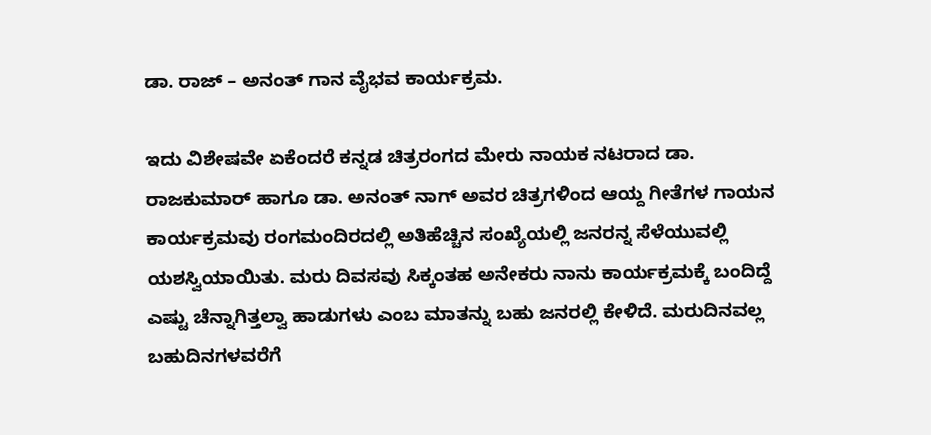ಡಾ. ರಾಜ್ – ಅನಂತ್ ಗಾನ ವೈಭವ ಕಾರ್ಯಕ್ರಮ.

ಇದು ವಿಶೇಷವೇ ಏಕೆಂದರೆ ಕನ್ನಡ ಚಿತ್ರರಂಗದ ಮೇರು ನಾಯಕ ನಟರಾದ ಡಾ. ರಾಜಕುಮಾರ್ ಹಾಗೂ ಡಾ. ಅನಂತ್ ನಾಗ್ ಅವರ ಚಿತ್ರಗಳಿಂದ ಆಯ್ದ ಗೀತೆಗಳ ಗಾಯನ ಕಾರ್ಯಕ್ರಮವು ರಂಗಮಂದಿರದಲ್ಲಿ ಅತಿಹೆಚ್ಚಿನ ಸಂಖ್ಯೆಯಲ್ಲಿ ಜನರನ್ನ ಸೆಳೆಯುವಲ್ಲಿ ಯಶಸ್ವಿಯಾಯಿತು. ಮರು ದಿವಸವು ಸಿಕ್ಕಂತಹ ಅನೇಕರು ನಾನು ಕಾರ್ಯಕ್ರಮಕ್ಕೆ ಬಂದಿದ್ದೆ ಎಷ್ಟು ಚೆನ್ನಾಗಿತ್ತಲ್ವಾ ಹಾಡುಗಳು ಎಂಬ ಮಾತನ್ನು ಬಹು ಜನರಲ್ಲಿ ಕೇಳಿದೆ. ಮರುದಿನವಲ್ಲ ಬಹುದಿನಗಳವರೆಗೆ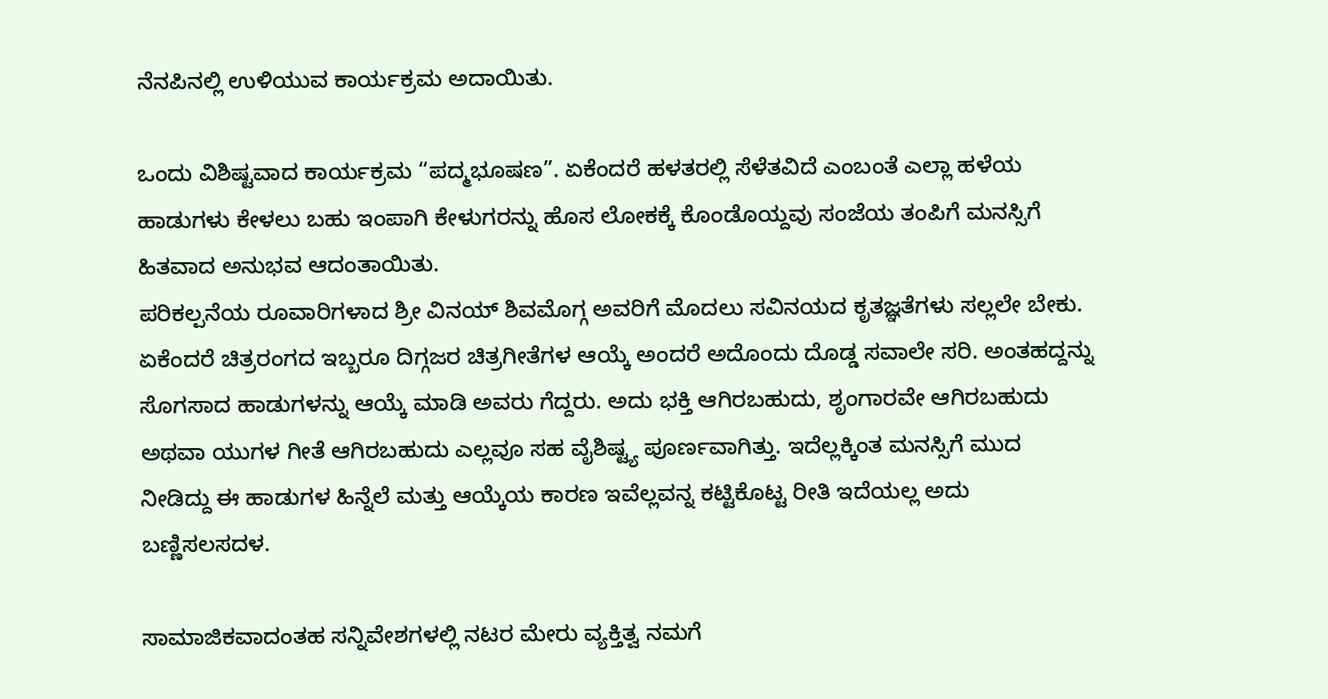ನೆನಪಿನಲ್ಲಿ ಉಳಿಯುವ ಕಾರ್ಯಕ್ರಮ ಅದಾಯಿತು.

ಒಂದು ವಿಶಿಷ್ಟವಾದ ಕಾರ್ಯಕ್ರಮ “ಪದ್ಮಭೂಷಣ”. ಏಕೆಂದರೆ ಹಳತರಲ್ಲಿ ಸೆಳೆತವಿದೆ ಎಂಬಂತೆ ಎಲ್ಲಾ ಹಳೆಯ ಹಾಡುಗಳು ಕೇಳಲು ಬಹು ಇಂಪಾಗಿ ಕೇಳುಗರನ್ನು ಹೊಸ ಲೋಕಕ್ಕೆ ಕೊಂಡೊಯ್ದವು ಸಂಜೆಯ ತಂಪಿಗೆ ಮನಸ್ಸಿಗೆ ಹಿತವಾದ ಅನುಭವ ಆದಂತಾಯಿತು.
ಪರಿಕಲ್ಪನೆಯ ರೂವಾರಿಗಳಾದ ಶ್ರೀ ವಿನಯ್ ಶಿವಮೊಗ್ಗ ಅವರಿಗೆ ಮೊದಲು ಸವಿನಯದ ಕೃತಜ್ಞತೆಗಳು ಸಲ್ಲಲೇ ಬೇಕು. ಏಕೆಂದರೆ ಚಿತ್ರರಂಗದ ಇಬ್ಬರೂ ದಿಗ್ಗಜರ ಚಿತ್ರಗೀತೆಗಳ ಆಯ್ಕೆ ಅಂದರೆ ಅದೊಂದು ದೊಡ್ಡ ಸವಾಲೇ ಸರಿ. ಅಂತಹದ್ದನ್ನು ಸೊಗಸಾದ ಹಾಡುಗಳನ್ನು ಆಯ್ಕೆ ಮಾಡಿ ಅವರು ಗೆದ್ದರು. ಅದು ಭಕ್ತಿ ಆಗಿರಬಹುದು, ಶೃಂಗಾರವೇ ಆಗಿರಬಹುದು ಅಥವಾ ಯುಗಳ ಗೀತೆ ಆಗಿರಬಹುದು ಎಲ್ಲವೂ ಸಹ ವೈಶಿಷ್ಟ್ಯ ಪೂರ್ಣವಾಗಿತ್ತು. ಇದೆಲ್ಲಕ್ಕಿಂತ ಮನಸ್ಸಿಗೆ ಮುದ ನೀಡಿದ್ದು ಈ ಹಾಡುಗಳ ಹಿನ್ನೆಲೆ ಮತ್ತು ಆಯ್ಕೆಯ ಕಾರಣ ಇವೆಲ್ಲವನ್ನ ಕಟ್ಟಿಕೊಟ್ಟ ರೀತಿ ಇದೆಯಲ್ಲ ಅದು ಬಣ್ಣಿಸಲಸದಳ.

ಸಾಮಾಜಿಕವಾದಂತಹ ಸನ್ನಿವೇಶಗಳಲ್ಲಿ ನಟರ ಮೇರು ವ್ಯಕ್ತಿತ್ವ ನಮಗೆ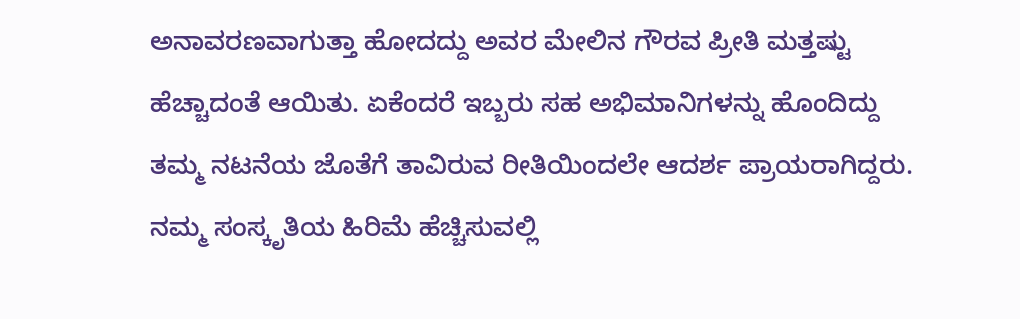ಅನಾವರಣವಾಗುತ್ತಾ ಹೋದದ್ದು ಅವರ ಮೇಲಿನ ಗೌರವ ಪ್ರೀತಿ ಮತ್ತಷ್ಟು ಹೆಚ್ಚಾದಂತೆ ಆಯಿತು. ಏಕೆಂದರೆ ಇಬ್ಬರು ಸಹ ಅಭಿಮಾನಿಗಳನ್ನು ಹೊಂದಿದ್ದು ತಮ್ಮ ನಟನೆಯ ಜೊತೆಗೆ ತಾವಿರುವ ರೀತಿಯಿಂದಲೇ ಆದರ್ಶ ಪ್ರಾಯರಾಗಿದ್ದರು. ನಮ್ಮ ಸಂಸ್ಕೃತಿಯ ಹಿರಿಮೆ ಹೆಚ್ಚಿಸುವಲ್ಲಿ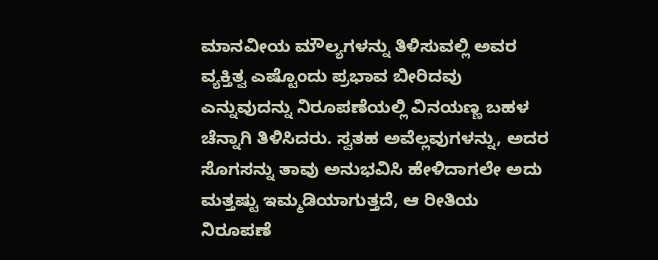ಮಾನವೀಯ ಮೌಲ್ಯಗಳನ್ನು ತಿಳಿಸುವಲ್ಲಿ ಅವರ ವ್ಯಕ್ತಿತ್ವ ಎಷ್ಟೊಂದು ಪ್ರಭಾವ ಬೀರಿದವು ಎನ್ನುವುದನ್ನು ನಿರೂಪಣೆಯಲ್ಲಿ ವಿನಯಣ್ಣ ಬಹಳ ಚೆನ್ನಾಗಿ ತಿಳಿಸಿದರು. ಸ್ವತಹ ಅವೆಲ್ಲವುಗಳನ್ನು, ಅದರ ಸೊಗಸನ್ನು ತಾವು ಅನುಭವಿಸಿ ಹೇಳಿದಾಗಲೇ ಅದು ಮತ್ತಷ್ಟು ಇಮ್ಮಡಿಯಾಗುತ್ತದೆ, ಆ ರೀತಿಯ ನಿರೂಪಣೆ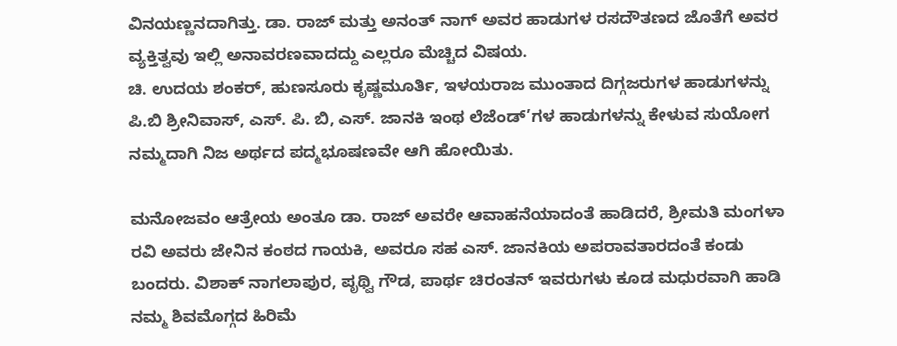ವಿನಯಣ್ಣನದಾಗಿತ್ತು. ಡಾ. ರಾಜ್ ಮತ್ತು ಅನಂತ್ ನಾಗ್ ಅವರ ಹಾಡುಗಳ ರಸದೌತಣದ ಜೊತೆಗೆ ಅವರ ವ್ಯಕ್ತಿತ್ವವು ಇಲ್ಲಿ ಅನಾವರಣವಾದದ್ದು ಎಲ್ಲರೂ ಮೆಚ್ಚಿದ ವಿಷಯ.
ಚಿ. ಉದಯ ಶಂಕರ್, ಹುಣಸೂರು ಕೃಷ್ಣಮೂರ್ತಿ, ಇಳಯರಾಜ ಮುಂತಾದ ದಿಗ್ಗಜರುಗಳ ಹಾಡುಗಳನ್ನು ಪಿ.ಬಿ ಶ್ರೀನಿವಾಸ್, ಎಸ್. ಪಿ. ಬಿ, ಎಸ್. ಜಾನಕಿ ಇಂಥ ಲೆಜೆಂಡ್’ಗಳ ಹಾಡುಗಳನ್ನು ಕೇಳುವ ಸುಯೋಗ ನಮ್ಮದಾಗಿ ನಿಜ ಅರ್ಥದ ಪದ್ಮಭೂಷಣವೇ ಆಗಿ ಹೋಯಿತು.

ಮನೋಜವಂ ಆತ್ರೇಯ ಅಂತೂ ಡಾ. ರಾಜ್ ಅವರೇ ಆವಾಹನೆಯಾದಂತೆ ಹಾಡಿದರೆ, ಶ್ರೀಮತಿ ಮಂಗಳಾ ರವಿ ಅವರು ಜೇನಿನ ಕಂಠದ ಗಾಯಕಿ, ಅವರೂ ಸಹ ಎಸ್. ಜಾನಕಿಯ ಅಪರಾವತಾರದಂತೆ ಕಂಡು ಬಂದರು. ವಿಶಾಕ್ ನಾಗಲಾಪುರ, ಪೃಥ್ವಿ ಗೌಡ, ಪಾರ್ಥ ಚಿರಂತನ್ ಇವರುಗಳು ಕೂಡ ಮಧುರವಾಗಿ ಹಾಡಿ ನಮ್ಮ ಶಿವಮೊಗ್ಗದ ಹಿರಿಮೆ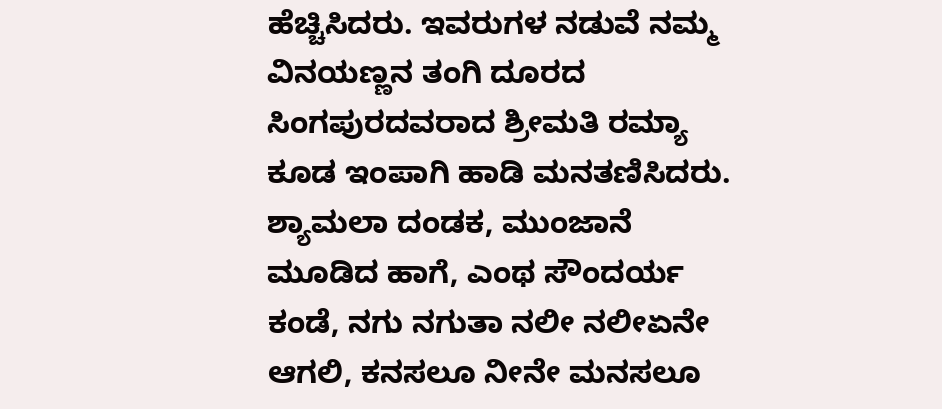ಹೆಚ್ಚಿಸಿದರು. ಇವರುಗಳ ನಡುವೆ ನಮ್ಮ ವಿನಯಣ್ಣನ ತಂಗಿ ದೂರದ ಸಿಂಗಪುರದವರಾದ ಶ್ರೀಮತಿ ರಮ್ಯಾ ಕೂಡ ಇಂಪಾಗಿ ಹಾಡಿ ಮನತಣಿಸಿದರು. ಶ್ಯಾಮಲಾ ದಂಡಕ, ಮುಂಜಾನೆ ಮೂಡಿದ ಹಾಗೆ, ಎಂಥ ಸೌಂದರ್ಯ ಕಂಡೆ, ನಗು ನಗುತಾ ನಲೀ ನಲೀಏನೇ ಆಗಲಿ, ಕನಸಲೂ ನೀನೇ ಮನಸಲೂ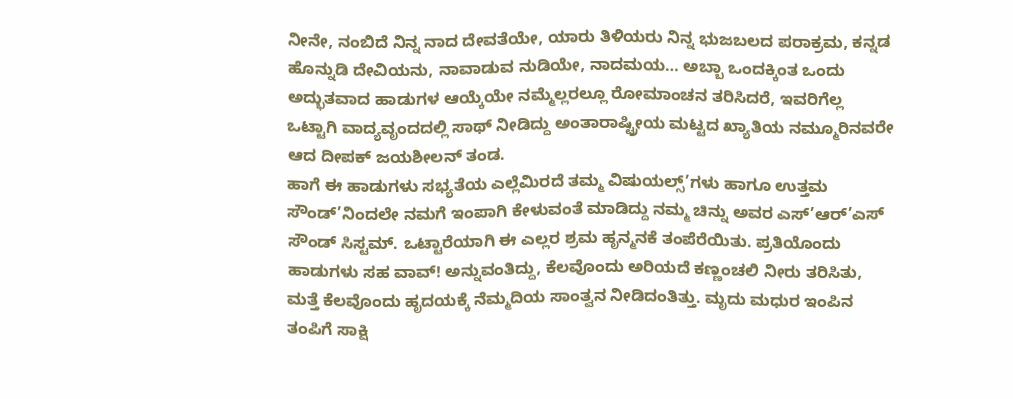ನೀನೇ, ನಂಬಿದೆ ನಿನ್ನ ನಾದ ದೇವತೆಯೇ, ಯಾರು ತಿಳಿಯರು ನಿನ್ನ ಭುಜಬಲದ ಪರಾಕ್ರಮ, ಕನ್ನಡ ಹೊನ್ನುಡಿ ದೇವಿಯನು, ನಾವಾಡುವ ನುಡಿಯೇ, ನಾದಮಯ… ಅಬ್ಬಾ ಒಂದಕ್ಕಿಂತ ಒಂದು ಅದ್ಭುತವಾದ ಹಾಡುಗಳ ಆಯ್ಕೆಯೇ ನಮ್ಮೆಲ್ಲರಲ್ಲೂ ರೋಮಾಂಚನ ತರಿಸಿದರೆ, ಇವರಿಗೆಲ್ಲ ಒಟ್ಟಾಗಿ ವಾದ್ಯವೃಂದದಲ್ಲಿ ಸಾಥ್ ನೀಡಿದ್ದು ಅಂತಾರಾಷ್ಟ್ರೀಯ ಮಟ್ಟದ ಖ್ಯಾತಿಯ ನಮ್ಮೂರಿನವರೇ ಆದ ದೀಪಕ್ ಜಯಶೀಲನ್ ತಂಡ.
ಹಾಗೆ ಈ ಹಾಡುಗಳು ಸಭ್ಯತೆಯ ಎಲ್ಲೆಮಿರದೆ ತಮ್ಮ ವಿಷುಯಲ್ಸ್’ಗಳು ಹಾಗೂ ಉತ್ತಮ ಸೌಂಡ್’ನಿಂದಲೇ ನಮಗೆ ಇಂಪಾಗಿ ಕೇಳುವಂತೆ ಮಾಡಿದ್ದು ನಮ್ಮ ಚಿನ್ನು ಅವರ ಎಸ್’ಆರ್’ಎಸ್ ಸೌಂಡ್ ಸಿಸ್ಟಮ್. ಒಟ್ಟಾರೆಯಾಗಿ ಈ ಎಲ್ಲರ ಶ್ರಮ ಹೃನ್ಮನಕೆ ತಂಪೆರೆಯಿತು. ಪ್ರತಿಯೊಂದು ಹಾಡುಗಳು ಸಹ ವಾವ್! ಅನ್ನುವಂತಿದ್ದು, ಕೆಲವೊಂದು ಅರಿಯದೆ ಕಣ್ಣಂಚಲಿ ನೀರು ತರಿಸಿತು, ಮತ್ತೆ ಕೆಲವೊಂದು ಹೃದಯಕ್ಕೆ ನೆಮ್ಮದಿಯ ಸಾಂತ್ವನ ನೀಡಿದಂತಿತ್ತು. ಮೃದು ಮಧುರ ಇಂಪಿನ ತಂಪಿಗೆ ಸಾಕ್ಷಿ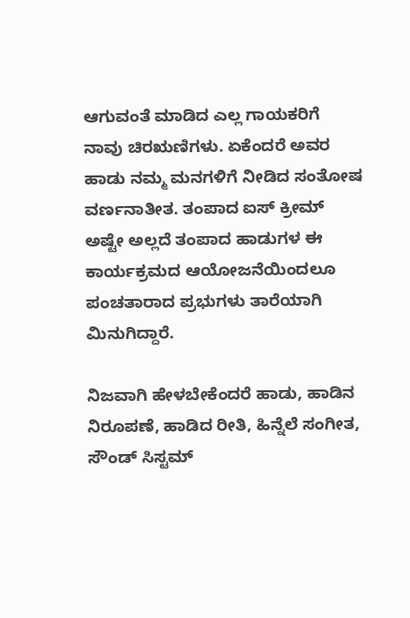ಆಗುವಂತೆ ಮಾಡಿದ ಎಲ್ಲ ಗಾಯಕರಿಗೆ ನಾವು ಚಿರಋಣಿಗಳು. ಏಕೆಂದರೆ ಅವರ ಹಾಡು ನಮ್ಮ ಮನಗಳಿಗೆ ನೀಡಿದ ಸಂತೋಷ ವರ್ಣನಾತೀತ. ತಂಪಾದ ಐಸ್ ಕ್ರೀಮ್ ಅಷ್ಟೇ ಅಲ್ಲದೆ ತಂಪಾದ ಹಾಡುಗಳ ಈ ಕಾರ್ಯಕ್ರಮದ ಆಯೋಜನೆಯಿಂದಲೂ ಪಂಚತಾರಾದ ಪ್ರಭುಗಳು ತಾರೆಯಾಗಿ ಮಿನುಗಿದ್ದಾರೆ.

ನಿಜವಾಗಿ ಹೇಳಬೇಕೆಂದರೆ ಹಾಡು, ಹಾಡಿನ ನಿರೂಪಣೆ, ಹಾಡಿದ ರೀತಿ, ಹಿನ್ನೆಲೆ ಸಂಗೀತ, ಸೌಂಡ್ ಸಿಸ್ಟಮ್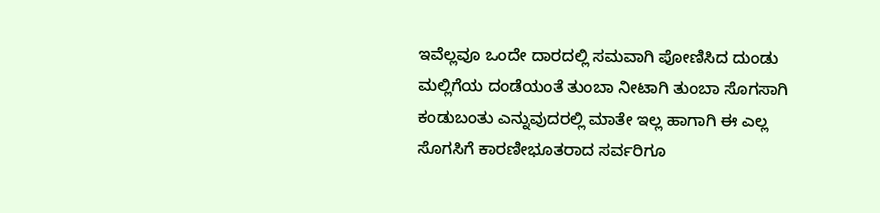ಇವೆಲ್ಲವೂ ಒಂದೇ ದಾರದಲ್ಲಿ ಸಮವಾಗಿ ಪೋಣಿಸಿದ ದುಂಡು ಮಲ್ಲಿಗೆಯ ದಂಡೆಯಂತೆ ತುಂಬಾ ನೀಟಾಗಿ ತುಂಬಾ ಸೊಗಸಾಗಿ ಕಂಡುಬಂತು ಎನ್ನುವುದರಲ್ಲಿ ಮಾತೇ ಇಲ್ಲ ಹಾಗಾಗಿ ಈ ಎಲ್ಲ ಸೊಗಸಿಗೆ ಕಾರಣೀಭೂತರಾದ ಸರ್ವರಿಗೂ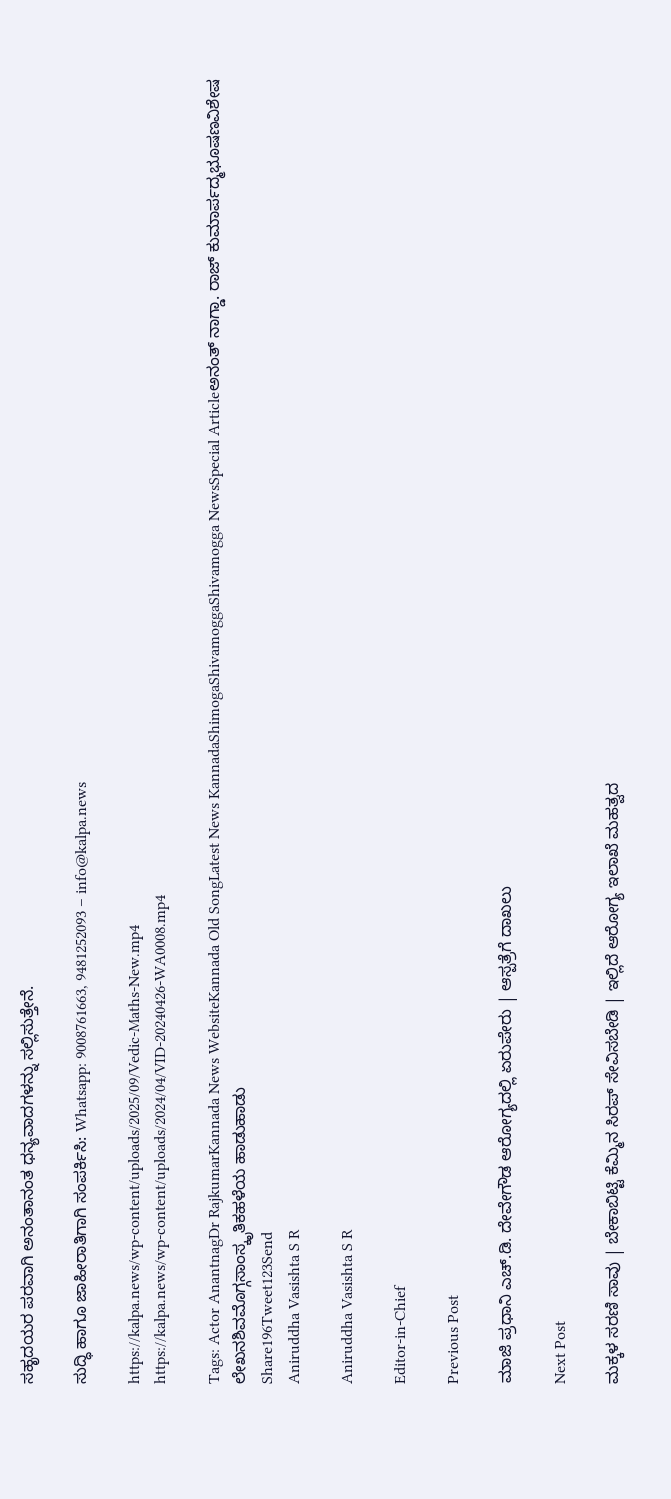ಸಹೃದಯರ ಪರವಾಗಿ ಅನಂತಾನಂತ ಧನ್ಯವಾದಗಳನ್ನು ಸಲ್ಲಿಸುತ್ತೇನೆ.

ಸುದ್ಧಿ ಹಾಗೂ ಜಾಹೀರಾತಿಗಾಗಿ ಸಂಪರ್ಕಿಸಿ: Whatsapp: 9008761663, 9481252093 – info@kalpa.news

https://kalpa.news/wp-content/uploads/2025/09/Vedic-Maths-New.mp4
https://kalpa.news/wp-content/uploads/2024/04/VID-20240426-WA0008.mp4

Tags: Actor AnantnagDr RajkumarKannada News WebsiteKannada Old SongLatest News KannadaShimogaShivamoggaShivamogga NewsSpecial Articleಅನಂತ್ ನಾಗ್ಡಾ. ರಾಜ್ ಕುಮಾರ್ಪದ್ಮಭೂಷಣವಿಶೇಷ ಲೇಖನಶಿವಮೊಗ್ಗಸಾಂಸ್ಕೃತಿಕಹಳೆಯ ಹಾಡುಹಾಡು
Share196Tweet123Send
Aniruddha Vasishta S R

Aniruddha Vasishta S R

Editor-in-Chief

Previous Post

ಮಾಜಿ ಪ್ರಧಾನಿ ಎಚ್.ಡಿ. ದೇವೇಗೌಡ ಆರೋಗ್ಯದಲ್ಲಿ ಏರುಪೇರು | ಆಸ್ಪತ್ರೆಗೆ ದಾಖಲು

Next Post

ಮಕ್ಕಳ ಸರಣಿ ಸಾವು | ಬೇಕಾಬಿಟ್ಟಿ ಕೆಮ್ಮಿನ ಸಿರಪ್ ಸೇವಿಸಬೇಡಿ | ಇಲ್ಲಿದೆ ಆರೋಗ್ಯ ಇಲಾಖೆ ಮಹತ್ವದ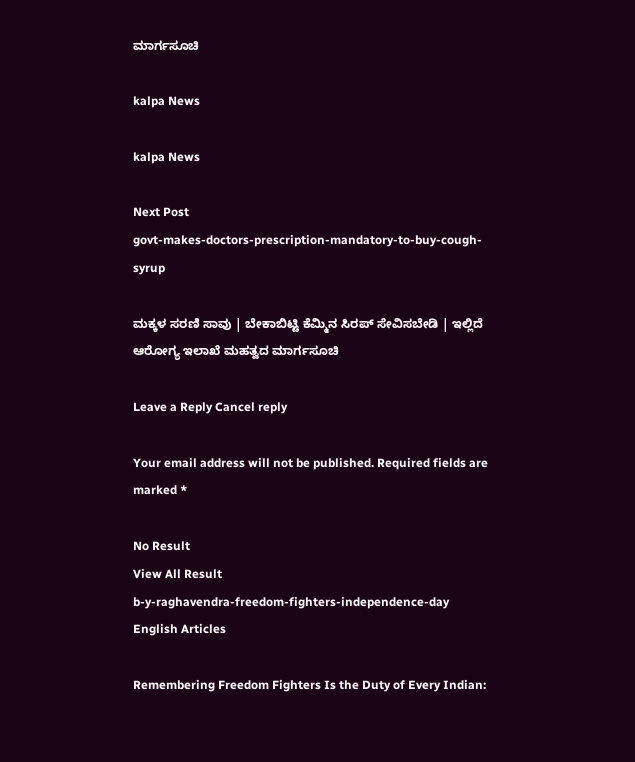ಮಾರ್ಗಸೂಚಿ

kalpa News

kalpa News

Next Post
govt-makes-doctors-prescription-mandatory-to-buy-cough-syrup

ಮಕ್ಕಳ ಸರಣಿ ಸಾವು | ಬೇಕಾಬಿಟ್ಟಿ ಕೆಮ್ಮಿನ ಸಿರಪ್ ಸೇವಿಸಬೇಡಿ | ಇಲ್ಲಿದೆ ಆರೋಗ್ಯ ಇಲಾಖೆ ಮಹತ್ವದ ಮಾರ್ಗಸೂಚಿ

Leave a Reply Cancel reply

Your email address will not be published. Required fields are marked *

No Result
View All Result
b-y-raghavendra-freedom-fighters-independence-day
English Articles

Remembering Freedom Fighters Is the Duty of Every Indian: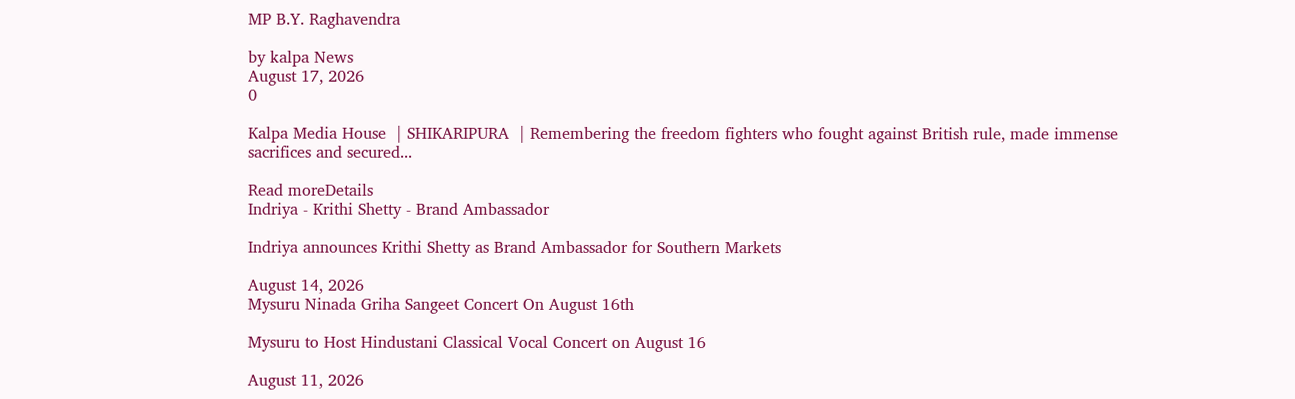MP B.Y. Raghavendra

by kalpa News
August 17, 2026
0

Kalpa Media House  | SHIKARIPURA  | Remembering the freedom fighters who fought against British rule, made immense sacrifices and secured...

Read moreDetails
Indriya - Krithi Shetty - Brand Ambassador

Indriya announces Krithi Shetty as Brand Ambassador for Southern Markets

August 14, 2026
Mysuru Ninada Griha Sangeet Concert On August 16th

Mysuru to Host Hindustani Classical Vocal Concert on August 16

August 11, 2026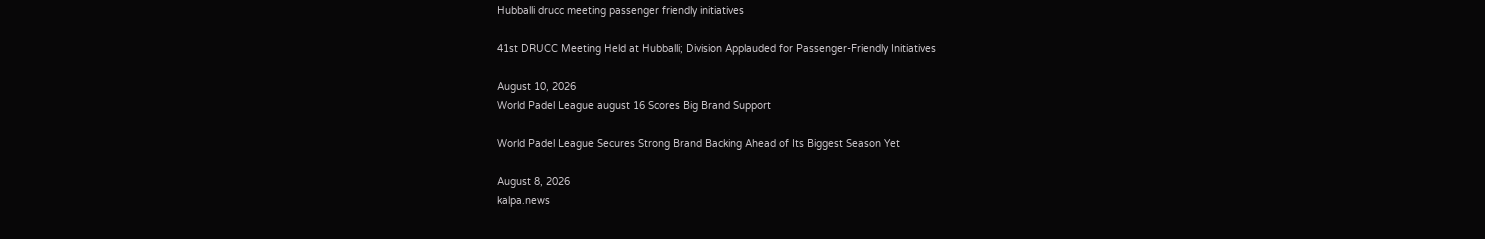Hubballi drucc meeting passenger friendly initiatives

41st DRUCC Meeting Held at Hubballi; Division Applauded for Passenger-Friendly Initiatives

August 10, 2026
World Padel League august 16 Scores Big Brand Support

World Padel League Secures Strong Brand Backing Ahead of Its Biggest Season Yet

August 8, 2026
kalpa.news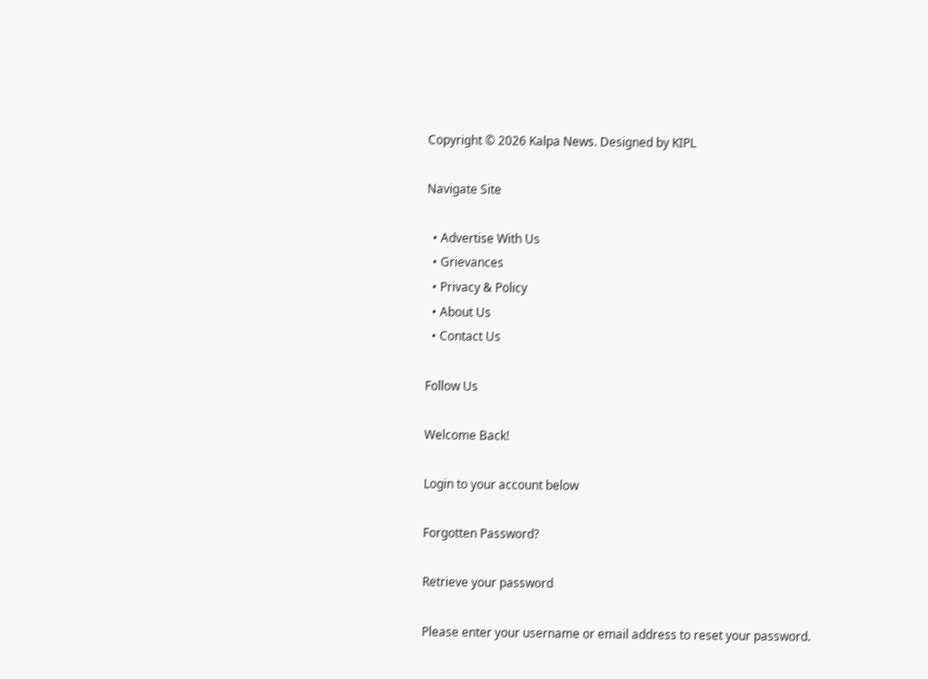Copyright © 2026 Kalpa News. Designed by KIPL

Navigate Site

  • Advertise With Us
  • Grievances
  • Privacy & Policy
  • About Us
  • Contact Us

Follow Us

Welcome Back!

Login to your account below

Forgotten Password?

Retrieve your password

Please enter your username or email address to reset your password.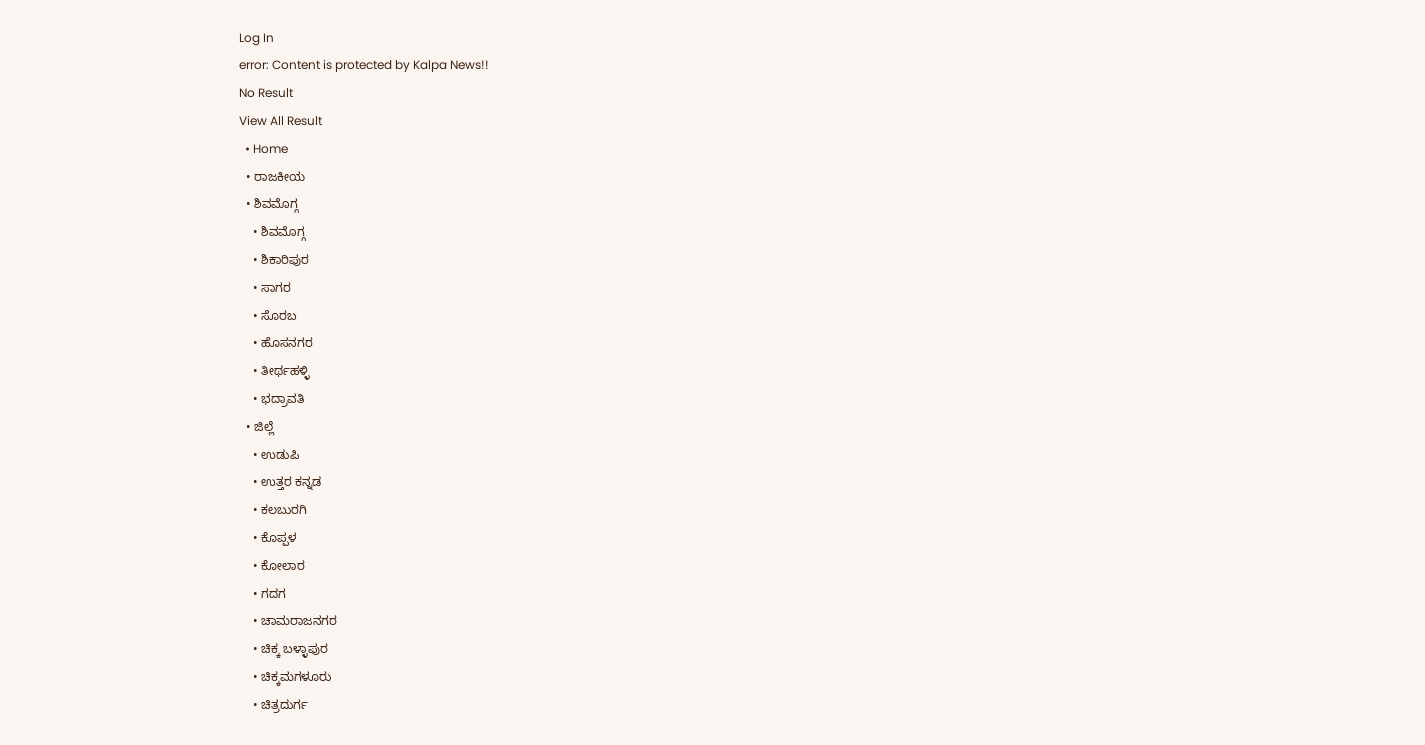Log In
error: Content is protected by Kalpa News!!
No Result
View All Result
  • Home
  • ರಾಜಕೀಯ
  • ಶಿವಮೊಗ್ಗ
    • ಶಿವಮೊಗ್ಗ
    • ಶಿಕಾರಿಪುರ
    • ಸಾಗರ
    • ಸೊರಬ
    • ಹೊಸನಗರ
    • ತೀರ್ಥಹಳ್ಳಿ
    • ಭದ್ರಾವತಿ
  • ಜಿಲ್ಲೆ
    • ಉಡುಪಿ
    • ಉತ್ತರ ಕನ್ನಡ
    • ಕಲಬುರಗಿ
    • ಕೊಪ್ಪಳ
    • ಕೋಲಾರ
    • ಗದಗ
    • ಚಾಮರಾಜನಗರ
    • ಚಿಕ್ಕ ಬಳ್ಳಾಪುರ
    • ಚಿಕ್ಕಮಗಳೂರು
    • ಚಿತ್ರದುರ್ಗ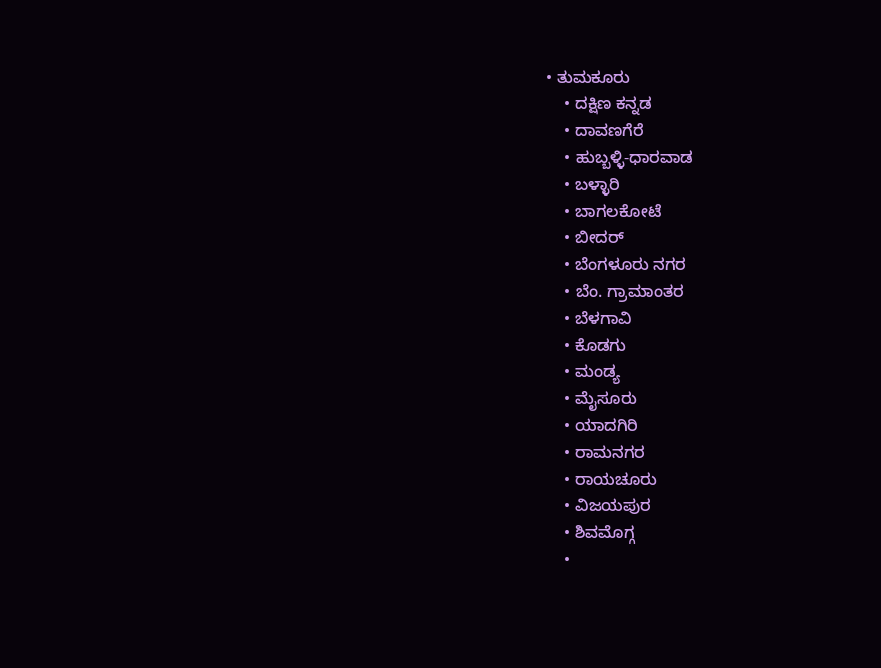• ತುಮಕೂರು
    • ದಕ್ಷಿಣ ಕನ್ನಡ
    • ದಾವಣಗೆರೆ
    • ಹುಬ್ಬಳ್ಳಿ-ಧಾರವಾಡ
    • ಬಳ್ಳಾರಿ
    • ಬಾಗಲಕೋಟೆ
    • ಬೀದರ್
    • ಬೆಂಗಳೂರು ನಗರ
    • ಬೆಂ. ಗ್ರಾಮಾಂತರ
    • ಬೆಳಗಾವಿ
    • ಕೊಡಗು
    • ಮಂಡ್ಯ
    • ಮೈಸೂರು
    • ಯಾದಗಿರಿ
    • ರಾಮನಗರ
    • ರಾಯಚೂರು
    • ವಿಜಯಪುರ
    • ಶಿವಮೊಗ್ಗ
    •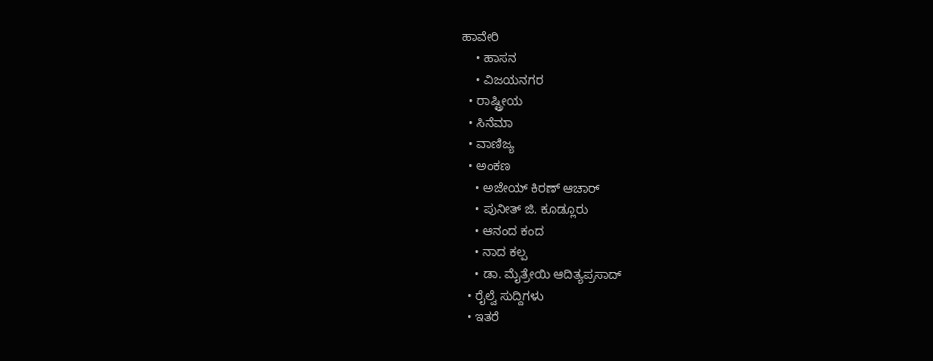ಹಾವೇರಿ
    • ಹಾಸನ
    • ವಿಜಯನಗರ
  • ರಾಷ್ಟ್ರೀಯ
  • ಸಿನೆಮಾ
  • ವಾಣಿಜ್ಯ
  • ಅಂಕಣ
    • ಅಜೇಯ್ ಕಿರಣ್ ಆಚಾರ್
    • ಪುನೀತ್ ಜಿ. ಕೂಡ್ಲೂರು
    • ಆನಂದ ಕಂದ
    • ನಾದ ಕಲ್ಪ
    • ಡಾ. ಮೈತ್ರೇಯಿ ಆದಿತ್ಯಪ್ರಸಾದ್
  • ರೈಲ್ವೆ ಸುದ್ದಿಗಳು
  • ಇತರೆ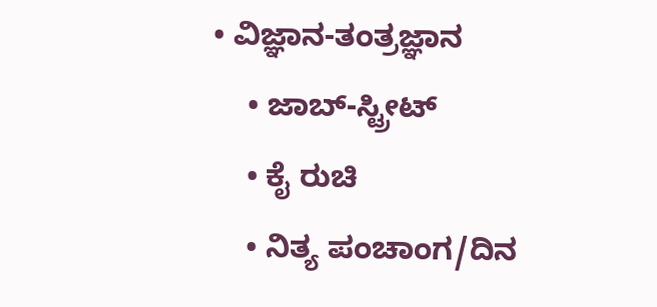• ವಿಜ್ಞಾನ-ತಂತ್ರಜ್ಞಾನ
    • ಜಾಬ್-ಸ್ಟ್ರೀಟ್
    • ಕೈ ರುಚಿ
    • ನಿತ್ಯ ಪಂಚಾಂಗ/ದಿನ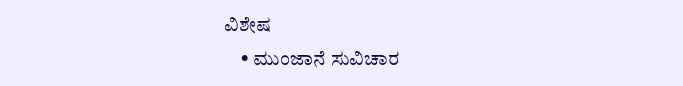ವಿಶೇಷ
    • ಮುಂಜಾನೆ ಸುವಿಚಾರ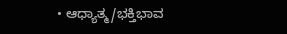• ಆಧ್ಯಾತ್ಮ/ಭಕ್ತಿಭಾವ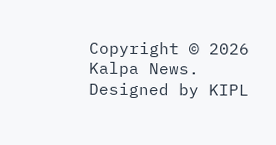Copyright © 2026 Kalpa News. Designed by KIPL